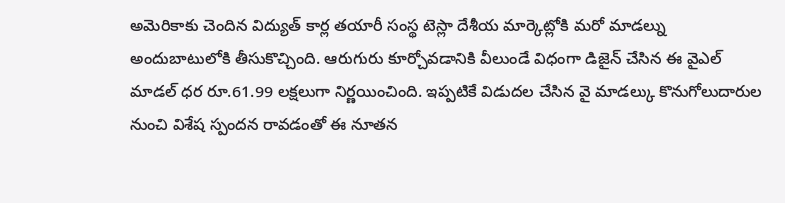అమెరికాకు చెందిన విద్యుత్ కార్ల తయారీ సంస్థ టెస్లా దేశీయ మార్కెట్లోకి మరో మాడల్ను అందుబాటులోకి తీసుకొచ్చింది. ఆరుగురు కూర్చోవడానికి వీలుండే విధంగా డిజైన్ చేసిన ఈ వైఎల్ మాడల్ ధర రూ.61.99 లక్షలుగా నిర్ణయించింది. ఇప్పటికే విడుదల చేసిన వై మాడల్కు కొనుగోలుదారుల నుంచి విశేష స్పందన రావడంతో ఈ నూతన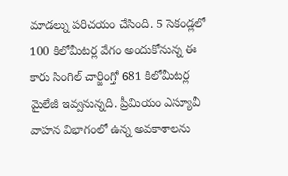మాడల్ను పరిచయం చేసింది. 5 సెకండ్లలో 100 కిలోమీటర్ల వేగం అందుకోనున్న ఈ కారు సింగిల్ చార్జింగ్తో 681 కిలోమీటర్ల మైలేజీ ఇవ్వనున్నది. ప్రీమియం ఎస్యూవీ వాహన విభాగంలో ఉన్న అవకాశాలను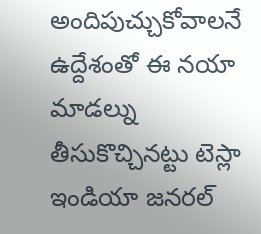అందిపుచ్చుకోవాలనే ఉద్దేశంతో ఈ నయా మాడల్ను తీసుకొచ్చినట్టు టెస్లా ఇండియా జనరల్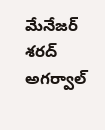మేనేజర్ శరద్ అగర్వాల్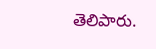తెలిపారు.